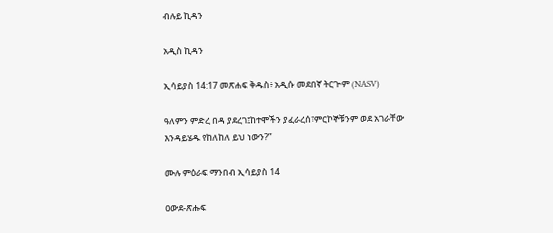ብሉይ ኪዳን

አዲስ ኪዳን

ኢሳይያስ 14:17 መጽሐፍ ቅዱስ፥ አዲሱ መደበኛ ትርጒም (NASV)

ዓለምን ምድረ በዳ ያደረገ፤ከተሞችን ያፈራረሰ፣ምርኮኞቹንም ወደ አገራቸው እንዳይሄዱ የከለከለ ይህ ነውን?”

ሙሉ ምዕራፍ ማንበብ ኢሳይያስ 14

ዐውደ-ጽሑፍ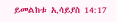ይመልከቱ ኢሳይያስ 14:17